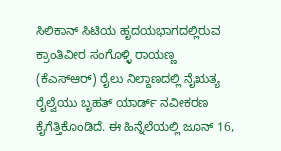ಸಿಲಿಕಾನ್ ಸಿಟಿಯ ಹೃದಯಭಾಗದಲ್ಲಿರುವ ಕ್ರಾಂತಿವೀರ ಸಂಗೊಳ್ಳಿ ರಾಯಣ್ಣ (ಕೆಎಸ್ಆರ್) ರೈಲು ನಿಲ್ದಾಣದಲ್ಲಿ ನೈಋತ್ಯ ರೈಲ್ವೆಯು ಬೃಹತ್ ಯಾರ್ಡ್ ನವೀಕರಣ ಕೈಗೆತ್ತಿಕೊಂಡಿದೆ. ಈ ಹಿನ್ನೆಲೆಯಲ್ಲಿ ಜೂನ್ 16,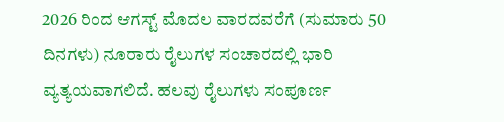2026 ರಿಂದ ಆಗಸ್ಟ್ ಮೊದಲ ವಾರದವರೆಗೆ (ಸುಮಾರು 50 ದಿನಗಳು) ನೂರಾರು ರೈಲುಗಳ ಸಂಚಾರದಲ್ಲಿ ಭಾರಿ ವ್ಯತ್ಯಯವಾಗಲಿದೆ. ಹಲವು ರೈಲುಗಳು ಸಂಪೂರ್ಣ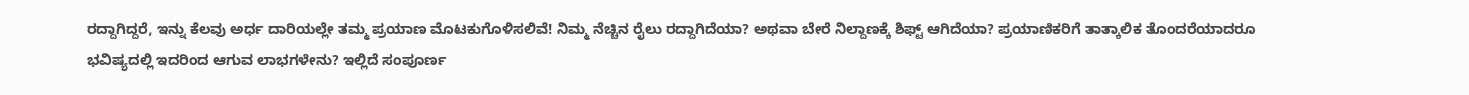ರದ್ದಾಗಿದ್ದರೆ, ಇನ್ನು ಕೆಲವು ಅರ್ಧ ದಾರಿಯಲ್ಲೇ ತಮ್ಮ ಪ್ರಯಾಣ ಮೊಟಕುಗೊಳಿಸಲಿವೆ! ನಿಮ್ಮ ನೆಚ್ಚಿನ ರೈಲು ರದ್ದಾಗಿದೆಯಾ? ಅಥವಾ ಬೇರೆ ನಿಲ್ದಾಣಕ್ಕೆ ಶಿಫ್ಟ್ ಆಗಿದೆಯಾ? ಪ್ರಯಾಣಿಕರಿಗೆ ತಾತ್ಕಾಲಿಕ ತೊಂದರೆಯಾದರೂ ಭವಿಷ್ಯದಲ್ಲಿ ಇದರಿಂದ ಆಗುವ ಲಾಭಗಳೇನು? ಇಲ್ಲಿದೆ ಸಂಪೂರ್ಣ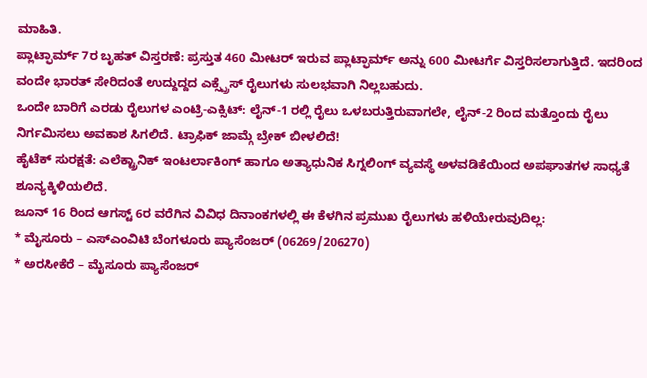ಮಾಹಿತಿ.
ಪ್ಲಾಟ್ಫಾರ್ಮ್ 7ರ ಬೃಹತ್ ವಿಸ್ತರಣೆ: ಪ್ರಸ್ತುತ 460 ಮೀಟರ್ ಇರುವ ಪ್ಲಾಟ್ಫಾರ್ಮ್ ಅನ್ನು 600 ಮೀಟರ್ಗೆ ವಿಸ್ತರಿಸಲಾಗುತ್ತಿದೆ. ಇದರಿಂದ ವಂದೇ ಭಾರತ್ ಸೇರಿದಂತೆ ಉದ್ದುದ್ದದ ಎಕ್ಸ್ಪ್ರೆಸ್ ರೈಲುಗಳು ಸುಲಭವಾಗಿ ನಿಲ್ಲಬಹುದು.
ಒಂದೇ ಬಾರಿಗೆ ಎರಡು ರೈಲುಗಳ ಎಂಟ್ರಿ-ಎಕ್ಸಿಟ್: ಲೈನ್-1 ರಲ್ಲಿ ರೈಲು ಒಳಬರುತ್ತಿರುವಾಗಲೇ, ಲೈನ್-2 ರಿಂದ ಮತ್ತೊಂದು ರೈಲು ನಿರ್ಗಮಿಸಲು ಅವಕಾಶ ಸಿಗಲಿದೆ. ಟ್ರಾಫಿಕ್ ಜಾಮ್ಗೆ ಬ್ರೇಕ್ ಬೀಳಲಿದೆ!
ಹೈಟೆಕ್ ಸುರಕ್ಷತೆ: ಎಲೆಕ್ಟ್ರಾನಿಕ್ ಇಂಟರ್ಲಾಕಿಂಗ್ ಹಾಗೂ ಅತ್ಯಾಧುನಿಕ ಸಿಗ್ನಲಿಂಗ್ ವ್ಯವಸ್ಥೆ ಅಳವಡಿಕೆಯಿಂದ ಅಪಘಾತಗಳ ಸಾಧ್ಯತೆ ಶೂನ್ಯಕ್ಕಿಳಿಯಲಿದೆ.
ಜೂನ್ 16 ರಿಂದ ಆಗಸ್ಟ್ 6ರ ವರೆಗಿನ ವಿವಿಧ ದಿನಾಂಕಗಳಲ್ಲಿ ಈ ಕೆಳಗಿನ ಪ್ರಮುಖ ರೈಲುಗಳು ಹಳಿಯೇರುವುದಿಲ್ಲ:
* ಮೈಸೂರು – ಎಸ್ಎಂವಿಟಿ ಬೆಂಗಳೂರು ಪ್ಯಾಸೆಂಜರ್ (06269/206270)
* ಅರಸೀಕೆರೆ – ಮೈಸೂರು ಪ್ಯಾಸೆಂಜರ್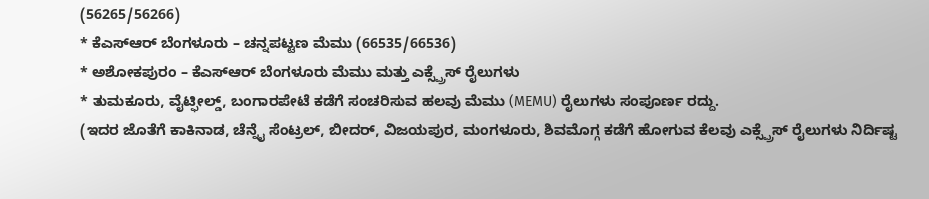(56265/56266)
* ಕೆಎಸ್ಆರ್ ಬೆಂಗಳೂರು – ಚನ್ನಪಟ್ಟಣ ಮೆಮು (66535/66536)
* ಅಶೋಕಪುರಂ – ಕೆಎಸ್ಆರ್ ಬೆಂಗಳೂರು ಮೆಮು ಮತ್ತು ಎಕ್ಸ್ಪ್ರೆಸ್ ರೈಲುಗಳು
* ತುಮಕೂರು, ವೈಟ್ಫೀಲ್ಡ್, ಬಂಗಾರಪೇಟೆ ಕಡೆಗೆ ಸಂಚರಿಸುವ ಹಲವು ಮೆಮು (MEMU) ರೈಲುಗಳು ಸಂಪೂರ್ಣ ರದ್ದು.
(ಇದರ ಜೊತೆಗೆ ಕಾಕಿನಾಡ, ಚೆನ್ನೈ ಸೆಂಟ್ರಲ್, ಬೀದರ್, ವಿಜಯಪುರ, ಮಂಗಳೂರು, ಶಿವಮೊಗ್ಗ ಕಡೆಗೆ ಹೋಗುವ ಕೆಲವು ಎಕ್ಸ್ಪ್ರೆಸ್ ರೈಲುಗಳು ನಿರ್ದಿಷ್ಟ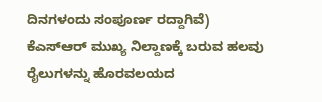ದಿನಗಳಂದು ಸಂಪೂರ್ಣ ರದ್ದಾಗಿವೆ)
ಕೆಎಸ್ಆರ್ ಮುಖ್ಯ ನಿಲ್ದಾಣಕ್ಕೆ ಬರುವ ಹಲವು ರೈಲುಗಳನ್ನು ಹೊರವಲಯದ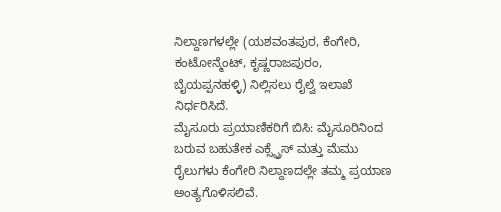ನಿಲ್ದಾಣಗಳಲ್ಲೇ (ಯಶವಂತಪುರ, ಕೆಂಗೇರಿ, ಕಂಟೋನ್ಮೆಂಟ್, ಕೃಷ್ಣರಾಜಪುರಂ, ಬೈಯಪ್ಪನಹಳ್ಳಿ) ನಿಲ್ಲಿಸಲು ರೈಲ್ವೆ ಇಲಾಖೆ ನಿರ್ಧರಿಸಿದೆ.
ಮೈಸೂರು ಪ್ರಯಾಣಿಕರಿಗೆ ಬಿಸಿ: ಮೈಸೂರಿನಿಂದ ಬರುವ ಬಹುತೇಕ ಎಕ್ಸ್ಪ್ರೆಸ್ ಮತ್ತು ಮೆಮು ರೈಲುಗಳು ಕೆಂಗೇರಿ ನಿಲ್ದಾಣದಲ್ಲೇ ತಮ್ಮ ಪ್ರಯಾಣ ಅಂತ್ಯಗೊಳಿಸಲಿವೆ.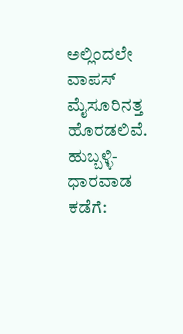ಅಲ್ಲಿಂದಲೇ ವಾಪಸ್ ಮೈಸೂರಿನತ್ತ ಹೊರಡಲಿವೆ.
ಹುಬ್ಬಳ್ಳಿ-ಧಾರವಾಡ ಕಡೆಗೆ: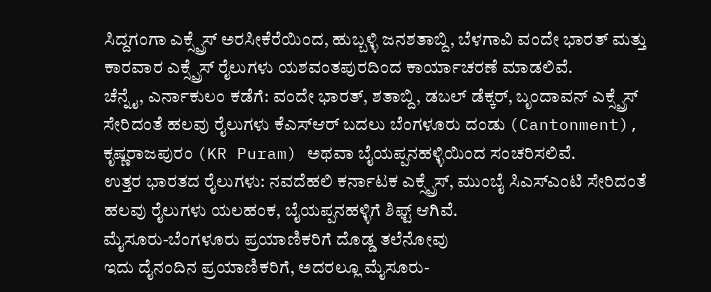ಸಿದ್ದಗಂಗಾ ಎಕ್ಸ್ಪ್ರೆಸ್ ಅರಸೀಕೆರೆಯಿಂದ, ಹುಬ್ಬಳ್ಳಿ ಜನಶತಾಬ್ದಿ, ಬೆಳಗಾವಿ ವಂದೇ ಭಾರತ್ ಮತ್ತು ಕಾರವಾರ ಎಕ್ಸ್ಪ್ರೆಸ್ ರೈಲುಗಳು ಯಶವಂತಪುರದಿಂದ ಕಾರ್ಯಾಚರಣೆ ಮಾಡಲಿವೆ.
ಚೆನ್ನೈ, ಎರ್ನಾಕುಲಂ ಕಡೆಗೆ: ವಂದೇ ಭಾರತ್, ಶತಾಬ್ದಿ, ಡಬಲ್ ಡೆಕ್ಕರ್, ಬೃಂದಾವನ್ ಎಕ್ಸ್ಪ್ರೆಸ್ ಸೇರಿದಂತೆ ಹಲವು ರೈಲುಗಳು ಕೆಎಸ್ಆರ್ ಬದಲು ಬೆಂಗಳೂರು ದಂಡು (Cantonment), ಕೃಷ್ಣರಾಜಪುರಂ (KR Puram) ಅಥವಾ ಬೈಯಪ್ಪನಹಳ್ಳಿಯಿಂದ ಸಂಚರಿಸಲಿವೆ.
ಉತ್ತರ ಭಾರತದ ರೈಲುಗಳು: ನವದೆಹಲಿ ಕರ್ನಾಟಕ ಎಕ್ಸ್ಪ್ರೆಸ್, ಮುಂಬೈ ಸಿಎಸ್ಎಂಟಿ ಸೇರಿದಂತೆ ಹಲವು ರೈಲುಗಳು ಯಲಹಂಕ, ಬೈಯಪ್ಪನಹಳ್ಳಿಗೆ ಶಿಫ್ಟ್ ಆಗಿವೆ.
ಮೈಸೂರು-ಬೆಂಗಳೂರು ಪ್ರಯಾಣಿಕರಿಗೆ ದೊಡ್ಡ ತಲೆನೋವು
ಇದು ದೈನಂದಿನ ಪ್ರಯಾಣಿಕರಿಗೆ, ಅದರಲ್ಲೂ ಮೈಸೂರು-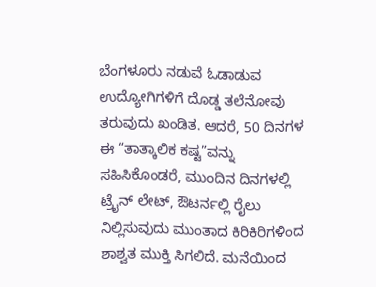ಬೆಂಗಳೂರು ನಡುವೆ ಓಡಾಡುವ ಉದ್ಯೋಗಿಗಳಿಗೆ ದೊಡ್ಡ ತಲೆನೋವು ತರುವುದು ಖಂಡಿತ. ಆದರೆ, 50 ದಿನಗಳ ಈ “ತಾತ್ಕಾಲಿಕ ಕಷ್ಟ”ವನ್ನು ಸಹಿಸಿಕೊಂಡರೆ, ಮುಂದಿನ ದಿನಗಳಲ್ಲಿ ಟ್ರೈನ್ ಲೇಟ್, ಔಟರ್ನಲ್ಲಿ ರೈಲು ನಿಲ್ಲಿಸುವುದು ಮುಂತಾದ ಕಿರಿಕಿರಿಗಳಿಂದ ಶಾಶ್ವತ ಮುಕ್ತಿ ಸಿಗಲಿದೆ. ಮನೆಯಿಂದ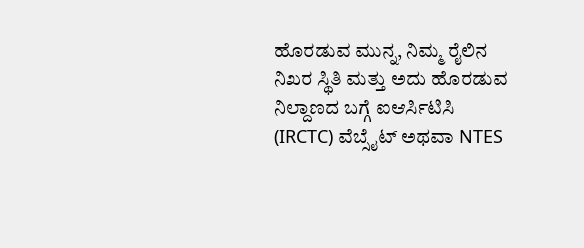ಹೊರಡುವ ಮುನ್ನ, ನಿಮ್ಮ ರೈಲಿನ ನಿಖರ ಸ್ಥಿತಿ ಮತ್ತು ಅದು ಹೊರಡುವ ನಿಲ್ದಾಣದ ಬಗ್ಗೆ ಐಆರ್ಸಿಟಿಸಿ (IRCTC) ವೆಬ್ಸೈಟ್ ಅಥವಾ NTES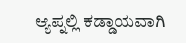ಆ್ಯಪ್ನಲ್ಲಿ ಕಡ್ಡಾಯವಾಗಿ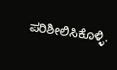ಪರಿಶೀಲಿಸಿಕೊಳ್ಳಿ.